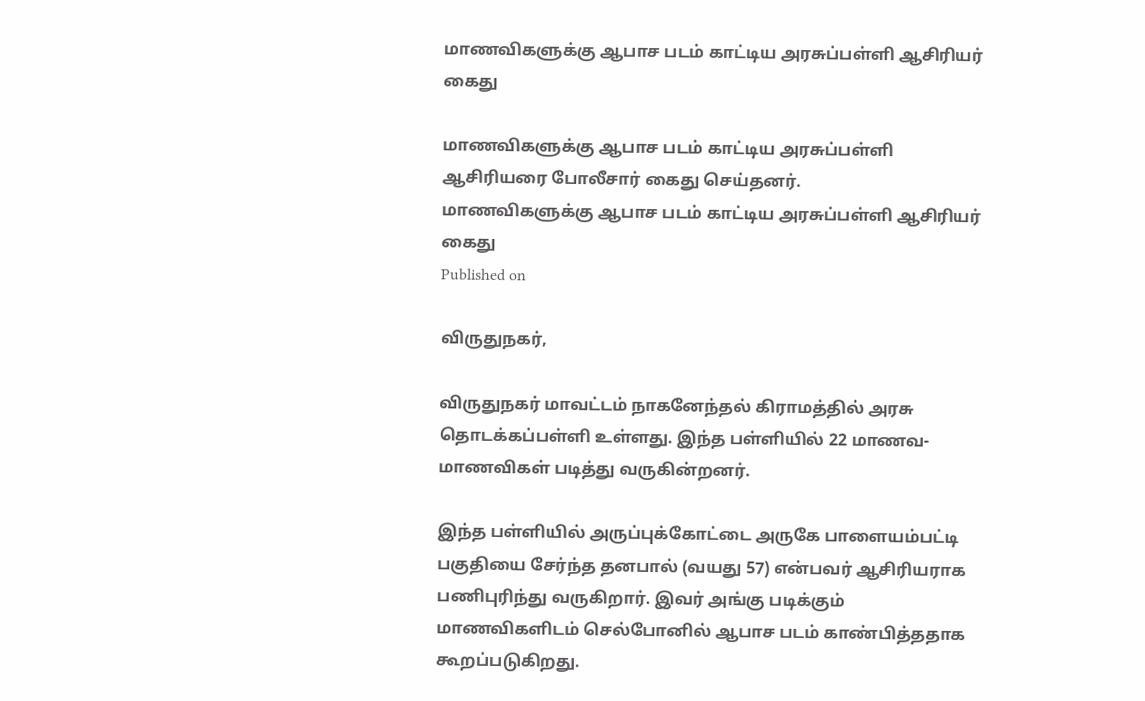மாணவிகளுக்கு ஆபாச படம் காட்டிய அரசுப்பள்ளி ஆசிரியர் கைது

மாணவிகளுக்கு ஆபாச படம் காட்டிய அரசுப்பள்ளி ஆசிரியரை போலீசார் கைது செய்தனர்.
மாணவிகளுக்கு ஆபாச படம் காட்டிய அரசுப்பள்ளி ஆசிரியர் கைது
Published on

விருதுநகர்,

விருதுநகர் மாவட்டம் நாகனேந்தல் கிராமத்தில் அரசு தொடக்கப்பள்ளி உள்ளது. இந்த பள்ளியில் 22 மாணவ-மாணவிகள் படித்து வருகின்றனர்.

இந்த பள்ளியில் அருப்புக்கோட்டை அருகே பாளையம்பட்டி பகுதியை சேர்ந்த தனபால் (வயது 57) என்பவர் ஆசிரியராக பணிபுரிந்து வருகிறார். இவர் அங்கு படிக்கும் மாணவிகளிடம் செல்போனில் ஆபாச படம் காண்பித்ததாக கூறப்படுகிறது.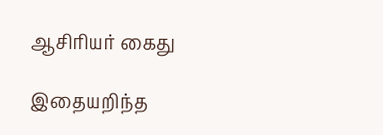ஆசிரியர் கைது

இதையறிந்த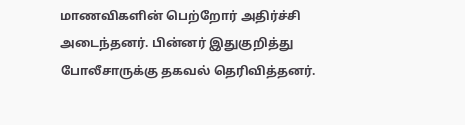மாணவிகளின் பெற்றோர் அதிர்ச்சி அடைந்தனர். பின்னர் இதுகுறித்து போலீசாருக்கு தகவல் தெரிவித்தனர்.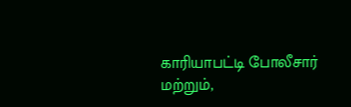காரியாபட்டி போலீசார் மற்றும்,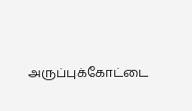அருப்புக்கோட்டை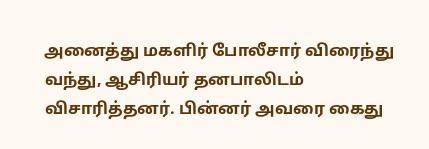அனைத்து மகளிர் போலீசார் விரைந்து வந்து, ஆசிரியர் தனபாலிடம் விசாரித்தனர். பின்னர் அவரை கைது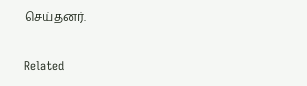செய்தனர்.

Related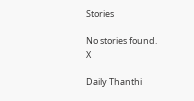Stories

No stories found.
X

Daily Thanthi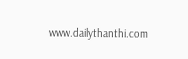www.dailythanthi.com